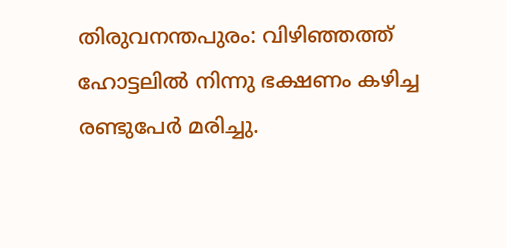തിരുവനന്തപുരം: വിഴിഞ്ഞത്ത് ഹോട്ടലിൽ നിന്നു ഭക്ഷണം കഴിച്ച രണ്ടുപേർ മരിച്ചു.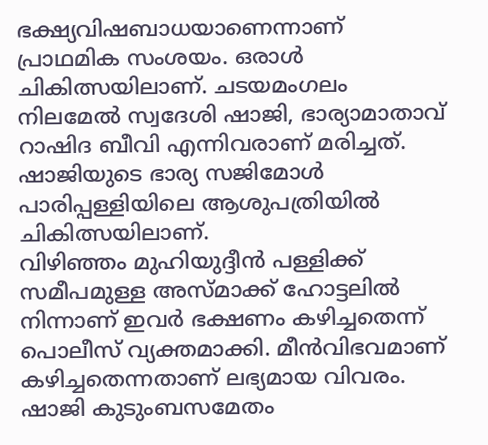ഭക്ഷ്യവിഷബാധയാണെന്നാണ് പ്രാഥമിക സംശയം. ഒരാൾ ചികിത്സയിലാണ്. ചടയമംഗലം നിലമേൽ സ്വദേശി ഷാജി, ഭാര്യാമാതാവ് റാഷിദ ബീവി എന്നിവരാണ് മരിച്ചത്. ഷാജിയുടെ ഭാര്യ സജിമോൾ പാരിപ്പള്ളിയിലെ ആശുപത്രിയിൽ ചികിത്സയിലാണ്.
വിഴിഞ്ഞം മുഹിയുദ്ദീൻ പള്ളിക്ക് സമീപമുള്ള അസ്മാക്ക് ഹോട്ടലിൽ നിന്നാണ് ഇവർ ഭക്ഷണം കഴിച്ചതെന്ന് പൊലീസ് വ്യക്തമാക്കി. മീൻവിഭവമാണ് കഴിച്ചതെന്നതാണ് ലഭ്യമായ വിവരം. ഷാജി കുടുംബസമേതം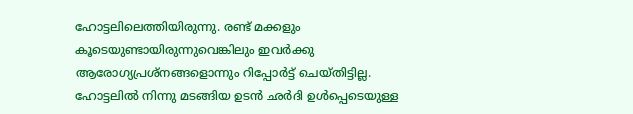ഹോട്ടലിലെത്തിയിരുന്നു. രണ്ട് മക്കളും കൂടെയുണ്ടായിരുന്നുവെങ്കിലും ഇവർക്കു ആരോഗ്യപ്രശ്നങ്ങളൊന്നും റിപ്പോർട്ട് ചെയ്തിട്ടില്ല.
ഹോട്ടലിൽ നിന്നു മടങ്ങിയ ഉടൻ ഛർദി ഉൾപ്പെടെയുള്ള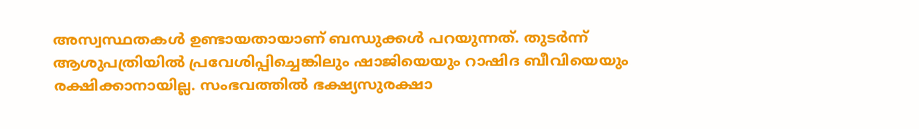അസ്വസ്ഥതകൾ ഉണ്ടായതായാണ് ബന്ധുക്കൾ പറയുന്നത്. തുടർന്ന് ആശുപത്രിയിൽ പ്രവേശിപ്പിച്ചെങ്കിലും ഷാജിയെയും റാഷിദ ബീവിയെയും രക്ഷിക്കാനായില്ല. സംഭവത്തിൽ ഭക്ഷ്യസുരക്ഷാ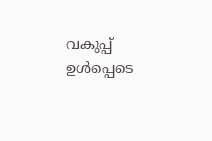വകുപ്പ് ഉൾപ്പെടെ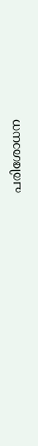പരിശോധന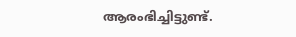ആരംഭിച്ചിട്ടുണ്ട്.